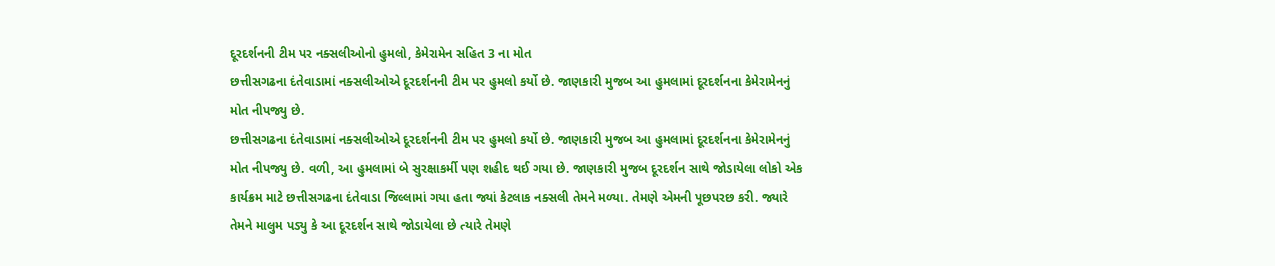દૂરદર્શનની ટીમ પર નક્સલીઓનો હુમલો, કેમેરામેન સહિત 3 ના મોત
છત્તીસગઢના દંતેવાડામાં નક્સલીઓએ દૂરદર્શનની ટીમ પર હુમલો કર્યો છે. જાણકારી મુજબ આ હુમલામાં દૂરદર્શનના કેમેરામેનનું મોત નીપજ્યુ છે.
છત્તીસગઢના દંતેવાડામાં નક્સલીઓએ દૂરદર્શનની ટીમ પર હુમલો કર્યો છે. જાણકારી મુજબ આ હુમલામાં દૂરદર્શનના કેમેરામેનનું મોત નીપજ્યુ છે. વળી, આ હુમલામાં બે સુરક્ષાકર્મી પણ શહીદ થઈ ગયા છે. જાણકારી મુજબ દૂરદર્શન સાથે જોડાયેલા લોકો એક કાર્યક્રમ માટે છત્તીસગઢના દંતેવાડા જિલ્લામાં ગયા હતા જ્યાં કેટલાક નક્સલી તેમને મળ્યા. તેમણે એમની પૂછપરછ કરી. જ્યારે તેમને માલુમ પડ્યુ કે આ દૂરદર્શન સાથે જોડાયેલા છે ત્યારે તેમણે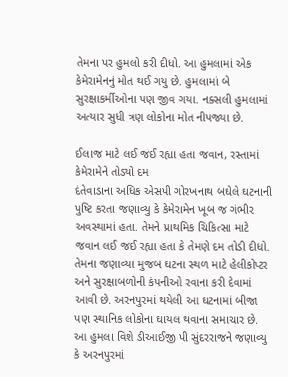તેમના પર હુમલો કરી દીધો. આ હુમલામાં એક કેમેરામેનનું મોત થઈ ગયુ છે. હુમલામાં બે સુરક્ષાકર્મીઓના પણ જીવ ગયા. નક્સલી હુમલામાં અત્યાર સુધી ત્રણ લોકોના મોત નીપજ્યા છે.

ઈલાજ માટે લઈ જઈ રહ્યા હતા જવાન, રસ્તામાં કેમેરામેને તોડ્યો દમ
દંતેવાડાના અધિક એસપી ગોરખનાથ બઘેલે ઘટનાની પુષ્ટિ કરતા જણાવ્યુ કે કેમેરામેન ખૂબ જ ગંભીર અવસ્થામાં હતા. તેમને પ્રાથમિક ચિકિત્સા માટે જવાન લઈ જઈ રહ્યા હતા કે તેમણે દમ તોડી દીધો. તેમના જણાવ્યા મુજબ ઘટના સ્થળ માટે હેલીકોપ્ટર અને સુરક્ષાબળોની કંપનીઓ રવાના કરી દેવામાં આવી છે. અરનપુરમાં થયેલી આ ઘટનામાં બીજા પણ સ્થાનિક લોકોના ઘાયલ થવાના સમાચાર છે. આ હુમલા વિશે ડીઆઈજી પી સુંદરરાજને જણાવ્યુ કે અરનપુરમાં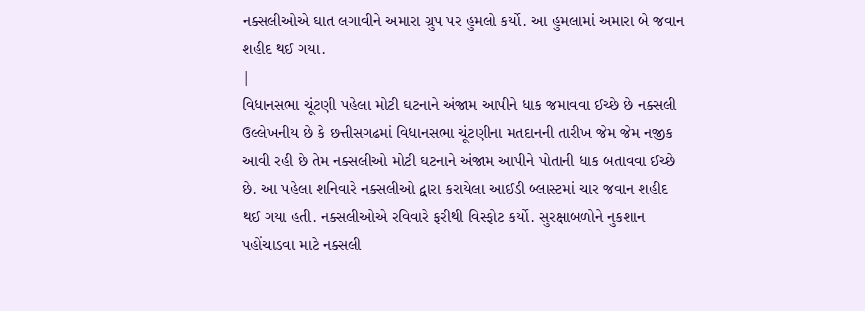નક્સલીઓએ ઘાત લગાવીને અમારા ગ્રુપ પર હુમલો કર્યો. આ હુમલામાં અમારા બે જવાન શહીદ થઈ ગયા.
|
વિધાનસભા ચૂંટણી પહેલા મોટી ઘટનાને અંજામ આપીને ધાક જમાવવા ઈચ્છે છે નક્સલી
ઉલ્લેખનીય છે કે છત્તીસગઢમાં વિધાનસભા ચૂંટણીના મતદાનની તારીખ જેમ જેમ નજીક આવી રહી છે તેમ નક્સલીઓ મોટી ઘટનાને અંજામ આપીને પોતાની ધાક બતાવવા ઈચ્છે છે. આ પહેલા શનિવારે નક્સલીઓ દ્વારા કરાયેલા આઈડી બ્લાસ્ટમાં ચાર જવાન શહીદ થઈ ગયા હતી. નક્સલીઓએ રવિવારે ફરીથી વિસ્ફોટ કર્યો. સુરક્ષાબળોને નુકશાન પહોંચાડવા માટે નક્સલી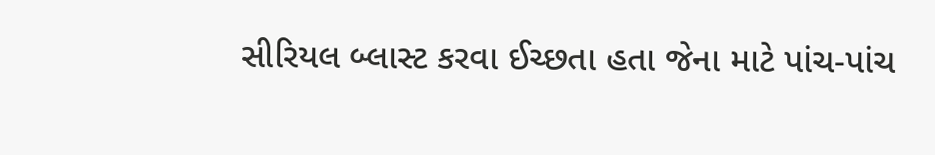સીરિયલ બ્લાસ્ટ કરવા ઈચ્છતા હતા જેના માટે પાંચ-પાંચ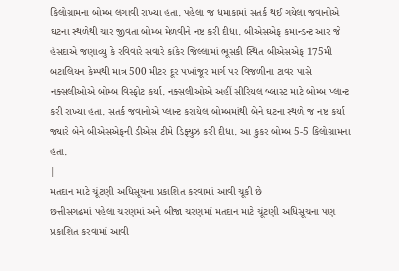કિલોગ્રામના બોમ્બ લગાવી રાખ્યા હતા. પહેલા જ ધમાકામાં સતર્ક થઈ ગયેલા જવાનોએ ઘટના સ્થળેથી ચાર જીવતા બોમ્બ મેળવીને નષ્ટ કરી દીધા. બીએસએફ કમાન્ડન્ટ આર જે હંસદાએ જણાવ્યુ કે રવિવારે સવારે કાંકેર જિલ્લામાં ભૂસકી સ્થિત બીએસએફ 175મી બટાલિયન કેમ્પથી માત્ર 500 મીટર દૂર પખાંજૂર માર્ગ પર વિજળીના ટાવર પાસે નક્સલીઓએ બોમ્બ વિસ્ફોટ કર્યા. નક્સલીઓએ અહીં સીરિયલ બ્લાસ્ટ માટે બોમ્બ પ્લાન્ટ કરી રાખ્યા હતા. સતર્ક જવાનોએ પ્લાન્ટ કરાયેલ બોમ્બમાંથી બેને ઘટના સ્થળે જ નષ્ટ કર્યા જ્યારે બેને બીએસએફની ડીએસ ટીમે ડિફ્યુઝ કરી દીધા. આ કુકર બોમ્બ 5-5 કિલોગ્રામના હતા.
|
મતદાન માટે ચૂંટણી અધિસૂચના પ્રકાશિત કરવામાં આવી ચૂકી છે
છત્તીસગઢમાં પહેલા ચરણમાં અને બીજા ચરણમાં મતદાન માટે ચૂંટણી અધિસૂચના પણ પ્રકાશિત કરવામાં આવી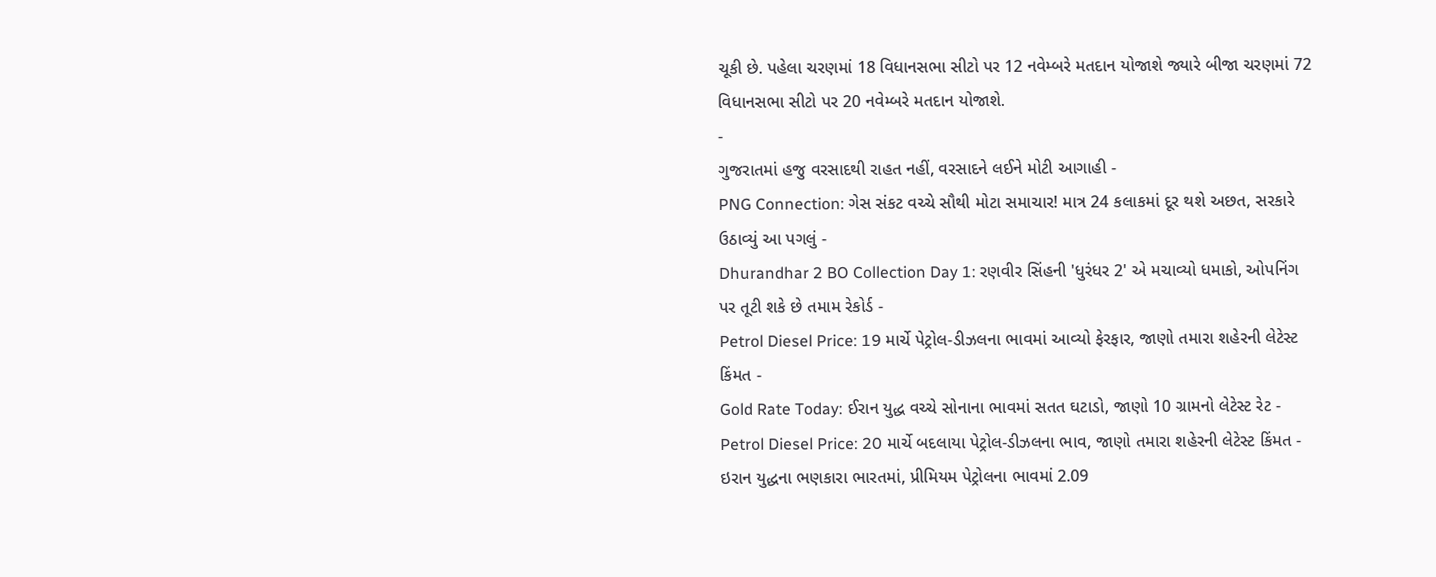ચૂકી છે. પહેલા ચરણમાં 18 વિધાનસભા સીટો પર 12 નવેમ્બરે મતદાન યોજાશે જ્યારે બીજા ચરણમાં 72 વિધાનસભા સીટો પર 20 નવેમ્બરે મતદાન યોજાશે.
-
ગુજરાતમાં હજુ વરસાદથી રાહત નહીં, વરસાદને લઈને મોટી આગાહી -
PNG Connection: ગેસ સંકટ વચ્ચે સૌથી મોટા સમાચાર! માત્ર 24 કલાકમાં દૂર થશે અછત, સરકારે ઉઠાવ્યું આ પગલું -
Dhurandhar 2 BO Collection Day 1: રણવીર સિંહની 'ધુરંધર 2' એ મચાવ્યો ધમાકો, ઓપનિંગ પર તૂટી શકે છે તમામ રેકોર્ડ -
Petrol Diesel Price: 19 માર્ચે પેટ્રોલ-ડીઝલના ભાવમાં આવ્યો ફેરફાર, જાણો તમારા શહેરની લેટેસ્ટ કિંમત -
Gold Rate Today: ઈરાન યુદ્ધ વચ્ચે સોનાના ભાવમાં સતત ઘટાડો, જાણો 10 ગ્રામનો લેટેસ્ટ રેટ -
Petrol Diesel Price: 20 માર્ચે બદલાયા પેટ્રોલ-ડીઝલના ભાવ, જાણો તમારા શહેરની લેટેસ્ટ કિંમત -
ઇરાન યુદ્ધના ભણકારા ભારતમાં, પ્રીમિયમ પેટ્રોલના ભાવમાં 2.09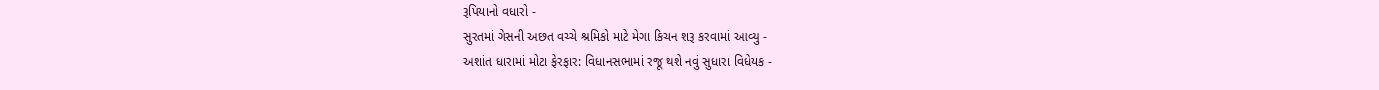રૂપિયાનો વધારો -
સુરતમાં ગેસની અછત વચ્ચે શ્રમિકો માટે મેગા કિચન શરૂ કરવામાં આવ્યુ -
અશાંત ધારામાં મોટા ફેરફાર: વિધાનસભામાં રજૂ થશે નવું સુધારા વિધેયક -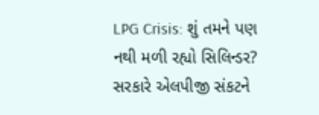LPG Crisis: શું તમને પણ નથી મળી રહ્યો સિલિન્ડર? સરકારે એલપીજી સંકટને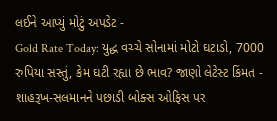લઈને આપ્યું મોટું અપડેટ -
Gold Rate Today: યુદ્ધ વચ્ચે સોનામાં મોટો ઘટાડો, 7000 રુપિયા સસ્તું, કેમ ઘટી રહ્યા છે ભાવ? જાણો લેટેસ્ટ કિંમત -
શાહરૂખ-સલમાનને પછાડી બોક્સ ઓફિસ પર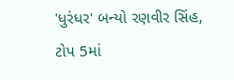'ધુરંધર' બન્યો રણવીર સિંહ, ટોપ 5માં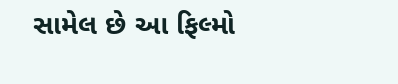સામેલ છે આ ફિલ્મો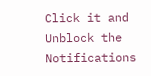Click it and Unblock the Notifications